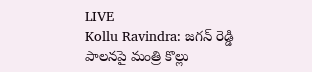LIVE
Kollu Ravindra: జగన్ రెడ్డి పాలనపై మంత్రి కొల్లు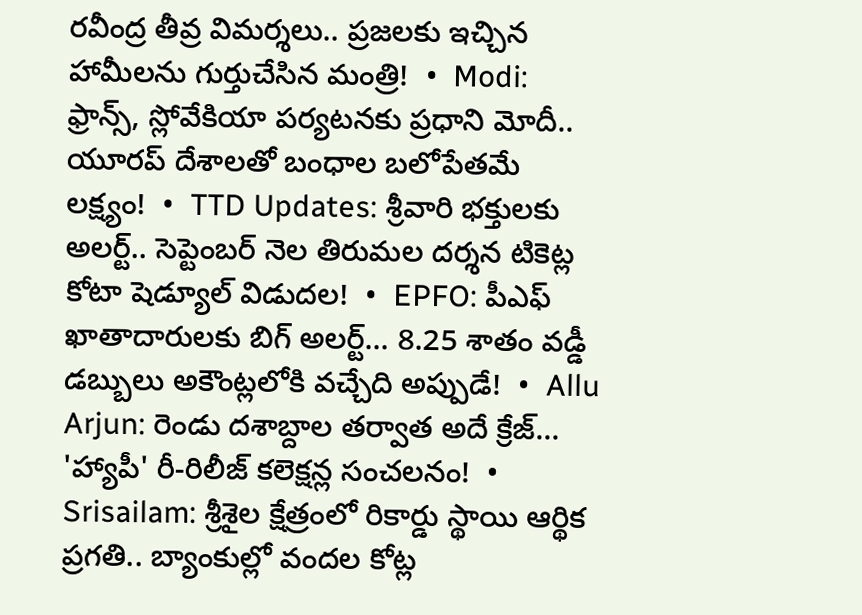రవీంద్ర తీవ్ర విమర్శలు.. ప్రజలకు ఇచ్చిన హామీలను గుర్తుచేసిన మంత్రి!  •  Modi: ఫ్రాన్స్, స్లోవేకియా పర్యటనకు ప్రధాని మోదీ.. యూరప్ దేశాలతో బంధాల బలోపేతమే లక్ష్యం!  •  TTD Updates: శ్రీవారి భక్తులకు అలర్ట్.. సెప్టెంబర్ నెల తిరుమల దర్శన టికెట్ల కోటా షెడ్యూల్ విడుదల!  •  EPFO: పీఎఫ్ ఖాతాదారులకు బిగ్ అలర్ట్... 8.25 శాతం వడ్డీ డబ్బులు అకౌంట్లలోకి వచ్చేది అప్పుడే!  •  Allu Arjun: రెండు దశాబ్దాల తర్వాత అదే క్రేజ్... 'హ్యాపీ' రీ-రిలీజ్ కలెక్షన్ల సంచలనం!  •  Srisailam: శ్రీశైల క్షేత్రంలో రికార్డు స్థాయి ఆర్థిక ప్రగతి.. బ్యాంకుల్లో వందల కోట్ల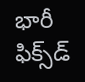భారీ ఫిక్స్‌డ్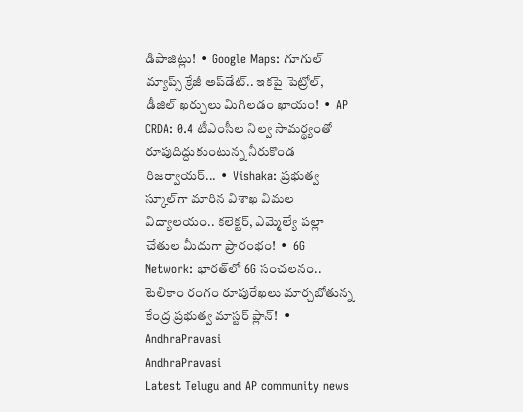డిపాజిట్లు!  •  Google Maps: గూగుల్ మ్యాప్స్ క్రేజీ అప్‌డేట్.. ఇకపై పెట్రోల్, డీజిల్ ఖర్చులు మిగిలడం ఖాయం!  •  AP CRDA: 0.4 టీఎంసీల నిల్వ సామర్థ్యంతో రూపుదిద్దుకుంటున్న నీరుకొండ రిజర్వాయర్...  •  Vishaka: ప్రభుత్వ స్కూల్‌గా మారిన విశాఖ విమల విద్యాలయం.. కలెక్టర్, ఎమ్మెల్యే పల్లా చేతుల మీదుగా ప్రారంభం!  •  6G Network: భారత్‌లో 6G సంచలనం.. టెలికాం రంగం రూపురేఖలు మార్చబోతున్న కేంద్ర ప్రభుత్వ మాస్టర్ ప్లాన్!  •
AndhraPravasi
AndhraPravasi
Latest Telugu and AP community news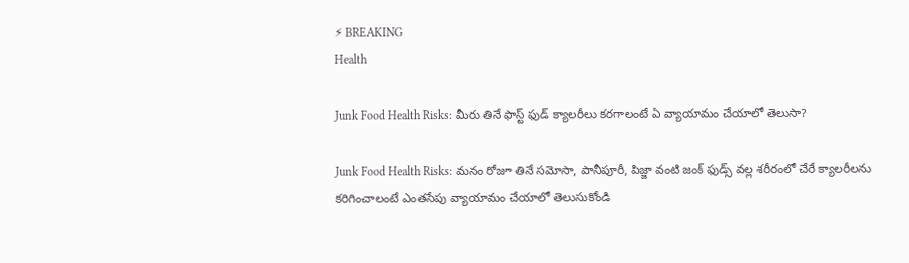⚡ BREAKING
Health

Junk Food Health Risks: మీరు తినే ఫాస్ట్ ఫుడ్ క్యాలరీలు కరగాలంటే ఏ వ్యాయామం చేయాలో తెలుసా?

Junk Food Health Risks: మనం రోజూ తినే సమోసా, పానీపూరీ, పిజ్జా వంటి జంక్ ఫుడ్స్ వల్ల శరీరంలో చేరే క్యాలరీలను కరిగించాలంటే ఎంతసేపు వ్యాయామం చేయాలో తెలుసుకోండి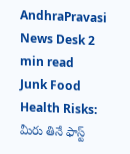AndhraPravasi News Desk 2 min read
Junk Food Health Risks: మీరు తినే ఫాస్ట్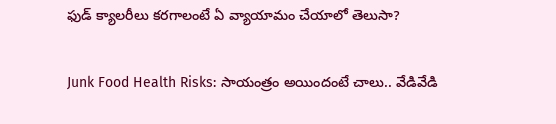ఫుడ్ క్యాలరీలు కరగాలంటే ఏ వ్యాయామం చేయాలో తెలుసా?

Junk Food Health Risks: సాయంత్రం అయిందంటే చాలు.. వేడివేడి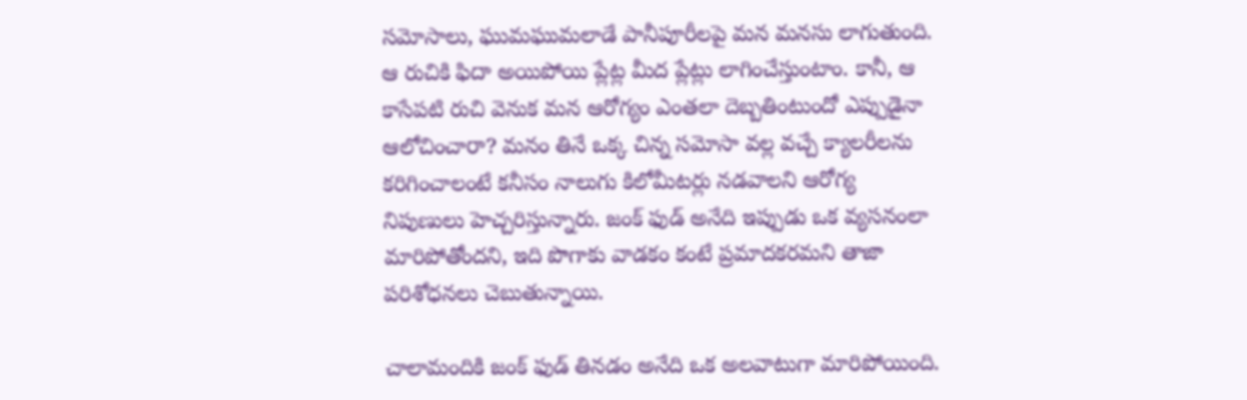సమోసాలు, ఘుమఘుమలాడే పానీపూరీలపై మన మనసు లాగుతుంది. ఆ రుచికి ఫిదా అయిపోయి ప్లేట్ల మీద ప్లేట్లు లాగించేస్తుంటాం. కానీ, ఆ కాసేపటి రుచి వెనుక మన ఆరోగ్యం ఎంతలా దెబ్బతింటుందో ఎప్పుడైనా ఆలోచించారా? మనం తినే ఒక్క చిన్న సమోసా వల్ల వచ్చే క్యాలరీలను కరిగించాలంటే కనీసం నాలుగు కిలోమీటర్లు నడవాలని ఆరోగ్య నిపుణులు హెచ్చరిస్తున్నారు. జంక్ ఫుడ్ అనేది ఇప్పుడు ఒక వ్యసనంలా మారిపోతోందని, ఇది పొగాకు వాడకం కంటే ప్రమాదకరమని తాజా పరిశోధనలు చెబుతున్నాయి.

చాలామందికి జంక్ ఫుడ్ తినడం అనేది ఒక అలవాటుగా మారిపోయింది.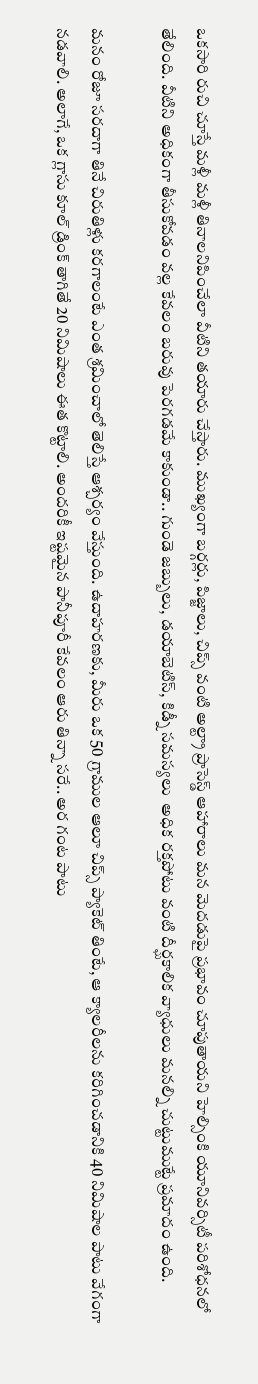ఒకసారి రుచి చూస్తే మళ్లీ మళ్లీ తినాలనిపించేలా వీటిని తయారు చేస్తారు. ముఖ్యంగా బర్గర్లు, పిజ్జాలు, చిప్స్ వంటి అల్ట్రా ప్రాసెస్డ్ ఆహారాలు మన మెదడుపై ప్రభావం చూపుతాయని హెల్సింకి యూనివర్సిటీ పరిశోధనలో తేలింది. వీటిని అధికంగా తీసుకోవడం వల్ల కేవలం బరువు పెరగడమే కాకుండా.. గుండె జబ్బులు, డయాబెటిస్, కిడ్నీ సమస్యలు  అధిక రక్తపోటు వంటి దీర్ఘకాలిక వ్యాధులు మనల్ని చుట్టుముట్టే ప్రమాదం ఉంది.

మనం రోజూ సరదాగా తినే చిరుతిళ్లు కరగాలంటే ఎంత శ్రమించాలో తెలిస్తే ఆశ్చర్యం వేస్తుంది. ఉదాహరణకు, మీరు ఒక 50 గ్రాముల ఆలూ చిప్స్ ప్యాకెట్ తింటే, ఆ క్యాలరీలను కరిగించడానికి 40 నిమిషాల పాటు వేగంగా నడవాలి. అలాగే, ఒక గ్లాసు కూల్ డ్రింక్ తాగితే 20 నిమిషాలు ఈత కొట్టాలి. అందరికీ ఇష్టమైన పానీపూరీ కేవలం ఆరు తిన్నా సరే.. అర గంట పాటు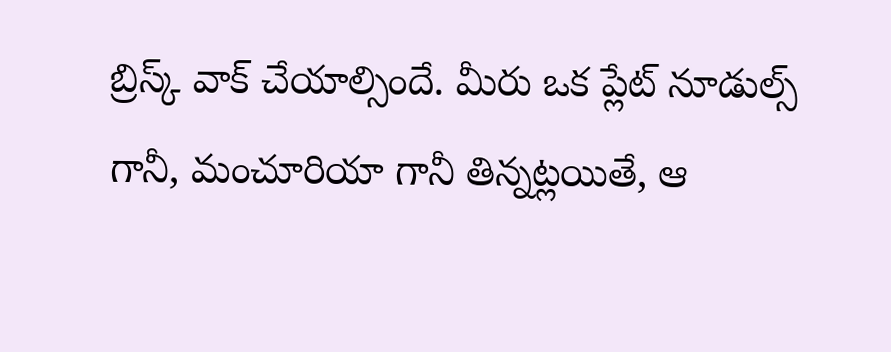బ్రిస్క్ వాక్ చేయాల్సిందే. మీరు ఒక ప్లేట్ నూడుల్స్ గానీ, మంచూరియా గానీ తిన్నట్లయితే, ఆ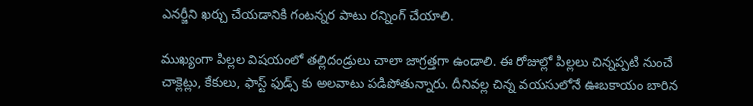ఎనర్జీని ఖర్చు చేయడానికి గంటన్నర పాటు రన్నింగ్ చేయాలి.

ముఖ్యంగా పిల్లల విషయంలో తల్లిదండ్రులు చాలా జాగ్రత్తగా ఉండాలి. ఈ రోజుల్లో పిల్లలు చిన్నప్పటి నుంచే చాక్లెట్లు, కేకులు, ఫాస్ట్ ఫుడ్స్ కు అలవాటు పడిపోతున్నారు. దీనివల్ల చిన్న వయసులోనే ఊబకాయం బారిన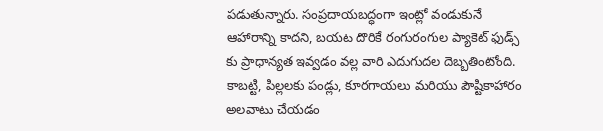పడుతున్నారు. సంప్రదాయబద్ధంగా ఇంట్లో వండుకునే ఆహారాన్ని కాదని, బయట దొరికే రంగురంగుల ప్యాకెట్ ఫుడ్స్ కు ప్రాధాన్యత ఇవ్వడం వల్ల వారి ఎదుగుదల దెబ్బతింటోంది. కాబట్టి, పిల్లలకు పండ్లు, కూరగాయలు మరియు పౌష్టికాహారం అలవాటు చేయడం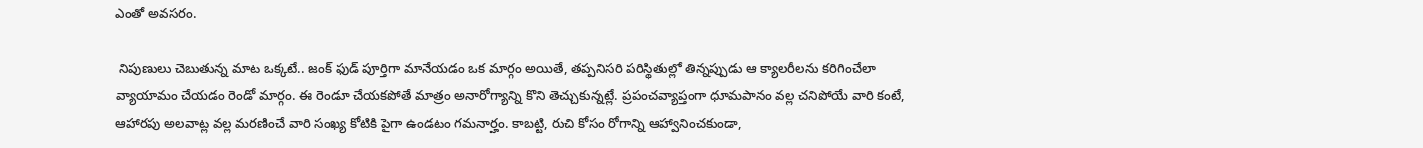ఎంతో అవసరం.

 నిపుణులు చెబుతున్న మాట ఒక్కటే.. జంక్ ఫుడ్ పూర్తిగా మానేయడం ఒక మార్గం అయితే, తప్పనిసరి పరిస్థితుల్లో తిన్నప్పుడు ఆ క్యాలరీలను కరిగించేలా వ్యాయామం చేయడం రెండో మార్గం. ఈ రెండూ చేయకపోతే మాత్రం అనారోగ్యాన్ని కొని తెచ్చుకున్నట్లే. ప్రపంచవ్యాప్తంగా ధూమపానం వల్ల చనిపోయే వారి కంటే,  ఆహారపు అలవాట్ల వల్ల మరణించే వారి సంఖ్య కోటికి పైగా ఉండటం గమనార్హం. కాబట్టి, రుచి కోసం రోగాన్ని ఆహ్వానించకుండా,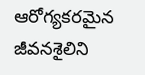ఆరోగ్యకరమైన జీవనశైలిని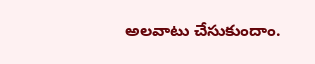అలవాటు చేసుకుందాం.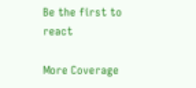Be the first to react

More Coverage